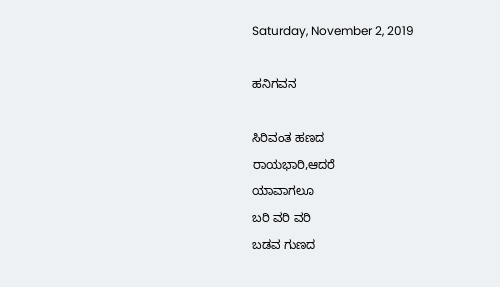Saturday, November 2, 2019

ಹನಿಗವನ

ಸಿರಿವಂತ ಹಣದ
ರಾಯಭಾರಿ,ಆದರೆ
ಯಾವಾಗಲೂ
ಬರಿ ವರಿ ವರಿ
ಬಡವ ಗುಣದ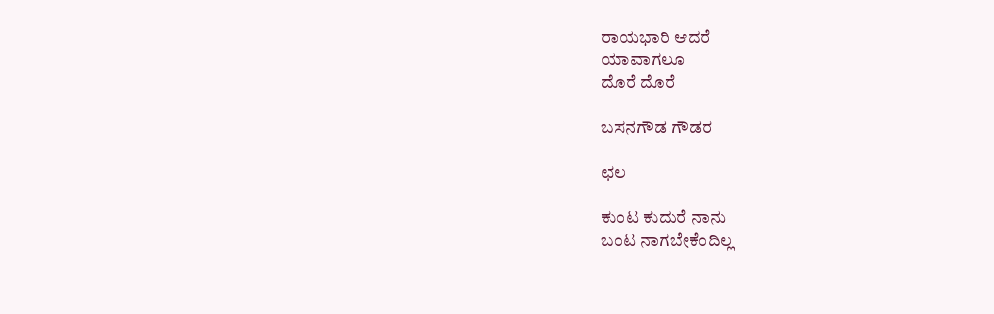ರಾಯಭಾರಿ ಆದರೆ
ಯಾವಾಗಲೂ
ದೊರೆ ದೊರೆ

ಬಸನಗೌಡ ಗೌಡರ

ಛಲ

ಕುಂಟ ಕುದುರೆ ನಾನು
ಬಂಟ ನಾಗಬೇಕೆಂದಿಲ್ಲ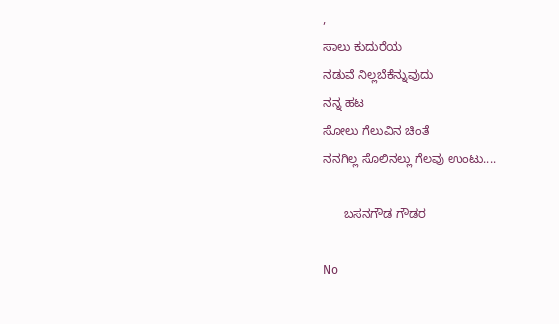,
ಸಾಲು ಕುದುರೆಯ
ನಡುವೆ ನಿಲ್ಲಬೆಕೆನ್ನುವುದು
ನನ್ನ ಹಟ
ಸೋಲು ಗೆಲುವಿನ ಚಿಂತೆ
ನನಗಿಲ್ಲ ಸೊಲಿನಲ್ಲು ಗೆಲವು ಉಂಟು....

      ಬಸನಗೌಡ ಗೌಡರ

No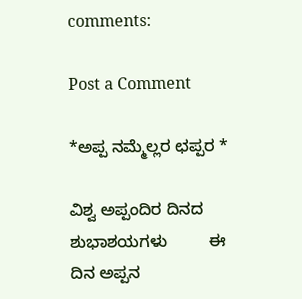comments:

Post a Comment

*ಅಪ್ಪ ನಮ್ಮೆಲ್ಲರ ಛಪ್ಪರ *

ವಿಶ್ವ ಅಪ್ಪಂದಿರ ದಿನದ ಶುಭಾಶಯಗಳು         ಈ ದಿನ ಅಪ್ಪನ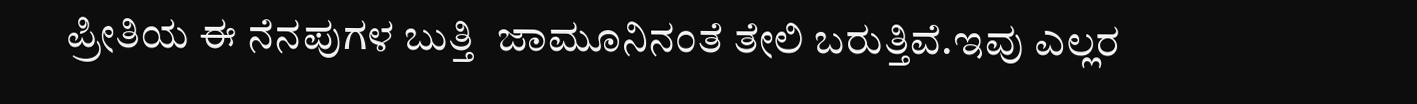ಪ್ರೀತಿಯ ಈ ನೆನಪುಗಳ ಬುತ್ತಿ  ಜಾಮೂನಿನಂತೆ ತೇಲಿ ಬರುತ್ತಿವೆ.ಇವು ಎಲ್ಲರ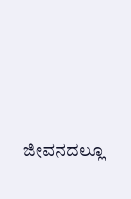ಜೀವನದಲ್ಲೂ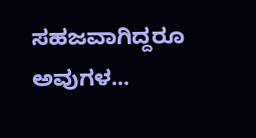ಸಹಜವಾಗಿದ್ದರೂ ಅವುಗಳ...